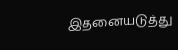இதனையடுத்து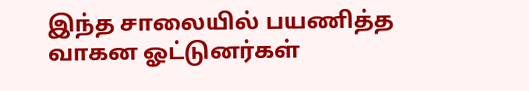இந்த சாலையில் பயணித்த வாகன ஓட்டுனர்கள்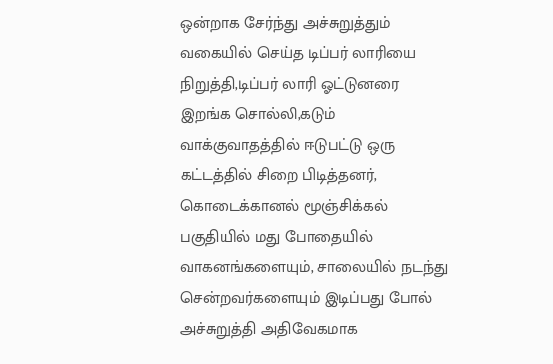ஒன்றாக சேர்ந்து அச்சுறுத்தும் வகையில் செய்த டிப்பர் லாரியை நிறுத்தி,டிப்பர் லாரி ஓட்டுனரை இறங்க சொல்லி,கடும் வாக்குவாதத்தில் ஈடுபட்டு ஒரு கட்டத்தில் சிறை பிடித்தனர்,
கொடைக்கானல் மூஞ்சிக்கல் பகுதியில் மது போதையில் வாகனங்களையும், சாலையில் நடந்து சென்றவர்களையும் இடிப்பது போல் அச்சுறுத்தி அதிவேகமாக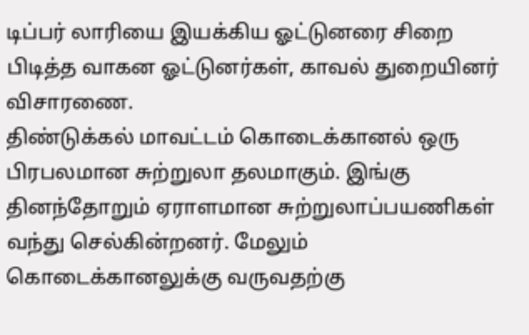டிப்பர் லாரியை இயக்கிய ஓட்டுனரை சிறை பிடித்த வாகன ஓட்டுனர்கள், காவல் துறையினர் விசாரணை.
திண்டுக்கல் மாவட்டம் கொடைக்கானல் ஒரு பிரபலமான சுற்றுலா தலமாகும். இங்கு தினந்தோறும் ஏராளமான சுற்றுலாப்பயணிகள் வந்து செல்கின்றனர். மேலும் கொடைக்கானலுக்கு வருவதற்கு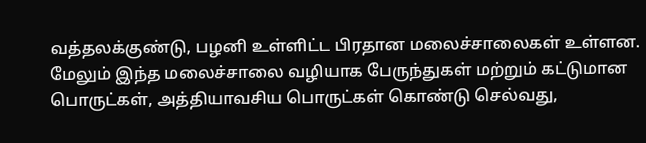வத்தலக்குண்டு, பழனி உள்ளிட்ட பிரதான மலைச்சாலைகள் உள்ளன. மேலும் இந்த மலைச்சாலை வழியாக பேருந்துகள் மற்றும் கட்டுமான பொருட்கள், அத்தியாவசிய பொருட்கள் கொண்டு செல்வது,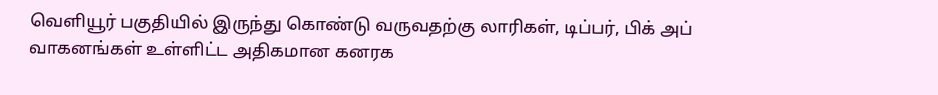வெளியூர் பகுதியில் இருந்து கொண்டு வருவதற்கு லாரிகள், டிப்பர், பிக் அப் வாகனங்கள் உள்ளிட்ட அதிகமான கனரக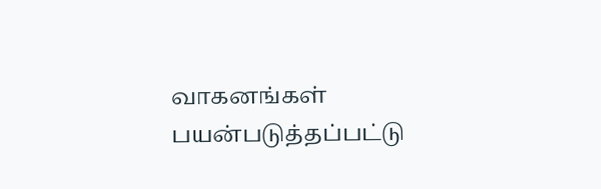வாகனங்கள் பயன்படுத்தப்பட்டு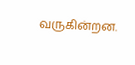வருகின்றன.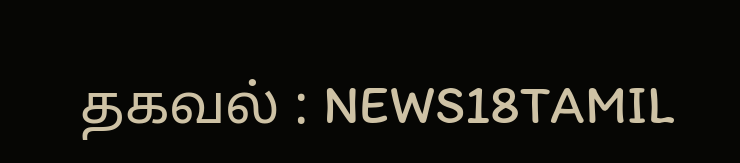தகவல் : NEWS18TAMIL